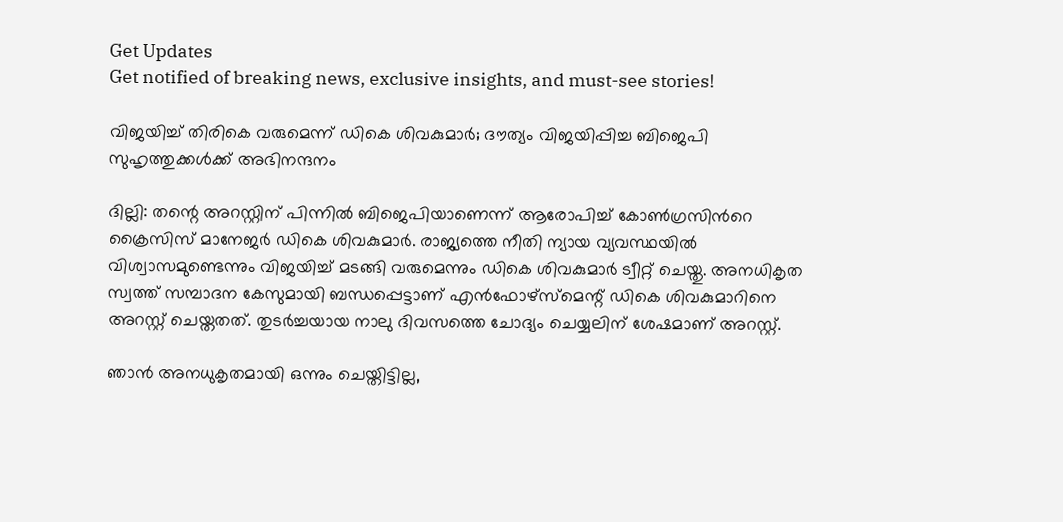Get Updates
Get notified of breaking news, exclusive insights, and must-see stories!

വിജയിച്ച് തിരികെ വരുമെന്ന് ഡികെ ശിവകുമാർ; ദൗത്യം വിജയിപ്പിച്ച ബിജെപി സുഹൃത്തുക്കൾക്ക് അഭിനന്ദനം

ദില്ലി: തന്റെ അറസ്റ്റിന് പിന്നിൽ ബിജെപിയാണെന്ന് ആരോപിച്ച് കോൺഗ്രസിൻറെ ക്രൈസിസ് മാനേജർ ഡികെ ശിവകുമാർ. രാജ്യത്തെ നീതി ന്യായ വ്യവസ്ഥയിൽ വിശ്വാസമുണ്ടെന്നും വിജയിച്ച് മടങ്ങി വരുമെന്നും ഡികെ ശിവകുമാർ ട്വീറ്റ് ചെയ്തു. അനധികൃത സ്വത്ത് സമ്പാദന കേസുമായി ബന്ധപ്പെട്ടാണ് എൻഫോഴ്സ്മെന്റ് ഡികെ ശിവകുമാറിനെ അറസ്റ്റ് ചെയ്തതത്. തുടർച്ചയായ നാലു ദിവസത്തെ ചോദ്യം ചെയ്യലിന് ശേഷമാണ് അറസ്റ്റ്.

ഞാൻ അനധുകൃതമായി ഒന്നും ചെയ്തിട്ടില്ല,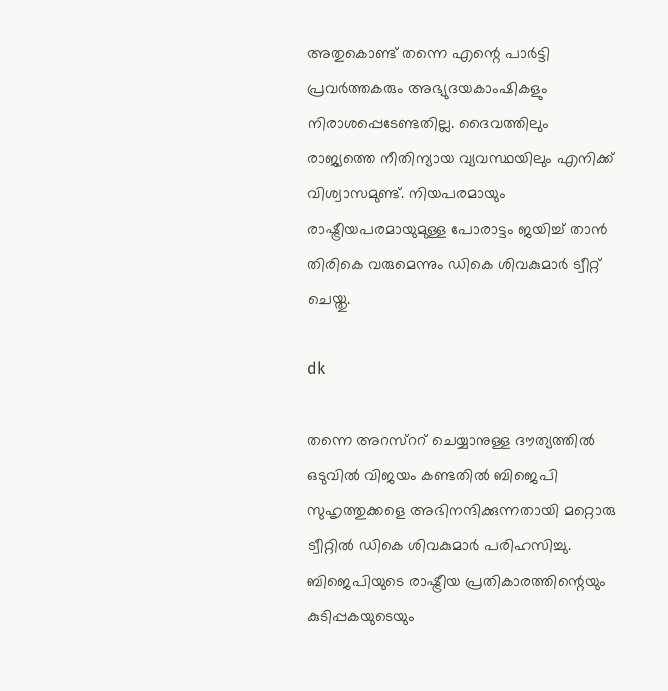അതുകൊണ്ട് തന്നെ എന്റെ പാർട്ടി പ്രവർത്തകരും അഭ്യുദയകാംഷികളും നിരാശപ്പെടേണ്ടതില്ല. ദൈവത്തിലും രാജ്യത്തെ നീതിന്യായ വ്യവസ്ഥയിലും എനിക്ക് വിശ്വാസമുണ്ട്. നിയപരമായും രാഷ്ട്രീയപരമായുമുള്ള പോരാട്ടം ജയിച്ച് താൻ തിരികെ വരുമെന്നും ഡികെ ശിവകുമാർ ട്വീറ്റ് ചെയ്തു.

dk

തന്നെ അറസ്ററ് ചെയ്യാനുള്ള ദൗത്യത്തിൽ ഒടുവിൽ വിജയം കണ്ടതിൽ ബിജെപി സുഹൃത്തുക്കളെ അഭിനന്ദിക്കുന്നതായി മറ്റൊരു ട്വീറ്റിൽ ഡികെ ശിവകുമാർ പരിഹസിച്ചു. ബിജെപിയുടെ രാഷ്ട്രീയ പ്രതികാരത്തിന്റെയും കുടിപ്പകയുടെയും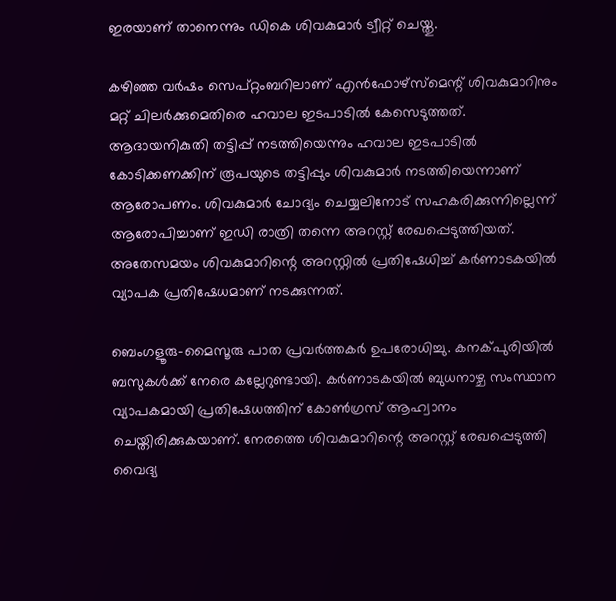ഇരയാണ് താനെന്നും ഡികെ ശിവകുമാർ ട്വീറ്റ് ചെയ്തു.

കഴിഞ്ഞ വര്‍ഷം സെപ്റ്റംബറിലാണ് എന്‍ഫോഴ്‌സ്‌മെന്റ് ശിവകുമാറിനും മറ്റ് ചിലര്‍ക്കുമെതിരെ ഹവാല ഇടപാടില്‍ കേസെടുത്തത്. ആദായനികുതി തട്ടിപ്പ് നടത്തിയെന്നും ഹവാല ഇടപാടില്‍ കോടിക്കണക്കിന് രൂപയുടെ തട്ടിപ്പും ശിവകുമാര്‍ നടത്തിയെന്നാണ് ആരോപണം. ശിവകുമാർ ചോദ്യം ചെയ്യലിനോട് സഹകരിക്കുന്നില്ലെന്ന് ആരോപിച്ചാണ് ഇഡി രാത്രി തന്നെ അറസ്റ്റ് രേഖപ്പെടുത്തിയത്. അതേസമയം ശിവകുമാറിന്റെ അറസ്റ്റിൽ പ്രതിഷേധിച്ച് കർണാടകയിൽ വ്യാപക പ്രതിഷേധമാണ് നടക്കുന്നത്.

ബെംഗളൂരു-മൈസൂരു പാത പ്രവർത്തകർ ഉപരോധിച്ചു. കനക്പുരിയിൽ ബസുകൾക്ക് നേരെ കല്ലേറുണ്ടായി. കർണാടകയിൽ ബുധനാഴ്ച സംസ്ഥാന വ്യാപകമായി പ്രതിഷേധത്തിന് കോൺഗ്രസ് ആഹ്വാനം ചെയ്തിരിക്കുകയാണ്. നേരത്തെ ശിവകുമാറിന്റെ അറസ്റ്റ് രേഖപ്പെടുത്തി വൈദ്യ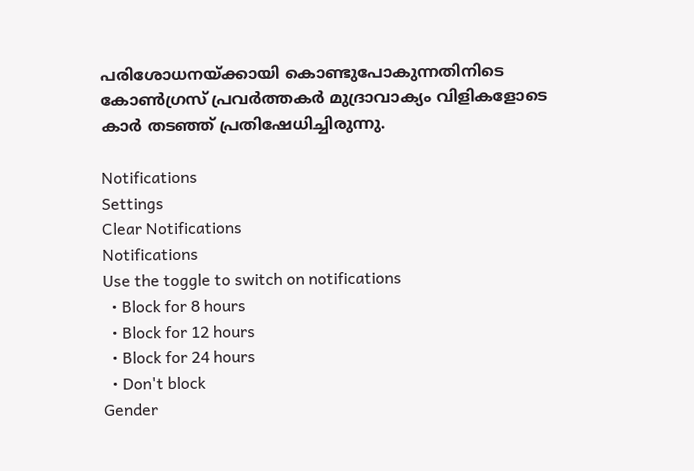പരിശോധനയ്ക്കായി കൊണ്ടുപോകുന്നതിനിടെ കോൺഗ്രസ് പ്രവർത്തകർ മുദ്രാവാക്യം വിളികളോടെ കാർ തടഞ്ഞ് പ്രതിഷേധിച്ചിരുന്നു.

Notifications
Settings
Clear Notifications
Notifications
Use the toggle to switch on notifications
  • Block for 8 hours
  • Block for 12 hours
  • Block for 24 hours
  • Don't block
Gender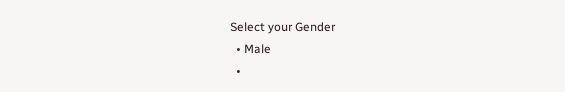Select your Gender
  • Male
  •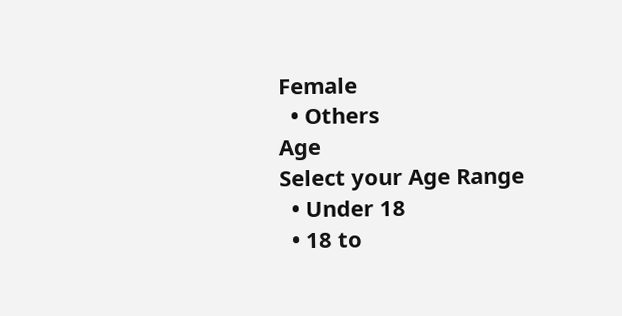Female
  • Others
Age
Select your Age Range
  • Under 18
  • 18 to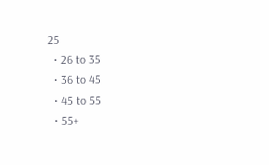25
  • 26 to 35
  • 36 to 45
  • 45 to 55
  • 55+